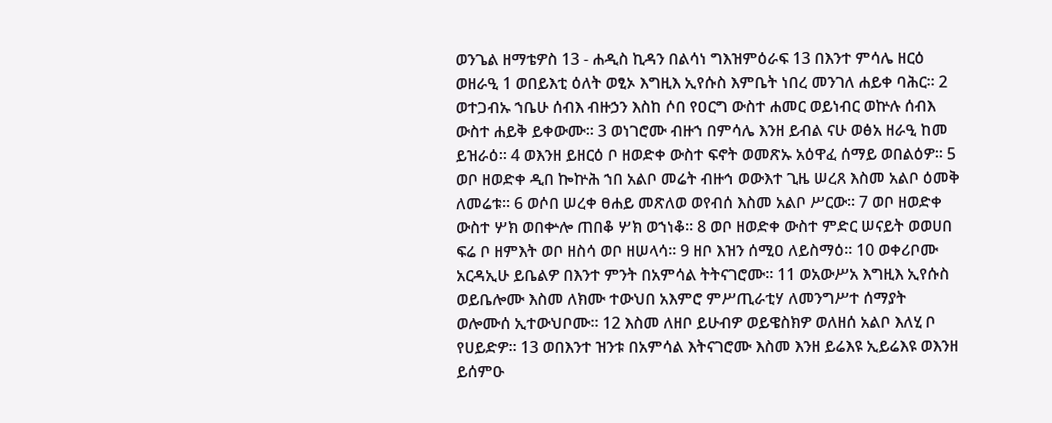ወንጌል ዘማቴዎስ 13 - ሐዲስ ኪዳን በልሳነ ግእዝምዕራፍ 13 በእንተ ምሳሌ ዘርዕ ወዘራዒ 1 ወበይእቲ ዕለት ወፂኦ እግዚእ ኢየሱስ እምቤት ነበረ መንገለ ሐይቀ ባሕር። 2 ወተጋብኡ ኀቤሁ ሰብእ ብዙኃን እስከ ሶበ የዐርግ ውስተ ሐመር ወይነብር ወኵሉ ሰብእ ውስተ ሐይቅ ይቀውሙ። 3 ወነገሮሙ ብዙኀ በምሳሌ እንዘ ይብል ናሁ ወፅአ ዘራዒ ከመ ይዝራዕ። 4 ወእንዘ ይዘርዕ ቦ ዘወድቀ ውስተ ፍኖት ወመጽኡ አዕዋፈ ሰማይ ወበልዕዎ። 5 ወቦ ዘወድቀ ዲበ ኰኵሕ ኀበ አልቦ መሬት ብዙኅ ወውእተ ጊዜ ሠረጸ እስመ አልቦ ዕመቅ ለመሬቱ። 6 ወሶበ ሠረቀ ፀሐይ መጽለወ ወየብሰ እስመ አልቦ ሥርው። 7 ወቦ ዘወድቀ ውስተ ሦክ ወበቍሎ ጠበቆ ሦክ ወኀነቆ። 8 ወቦ ዘወድቀ ውስተ ምድር ሠናይት ወወሀበ ፍሬ ቦ ዘምእት ወቦ ዘስሳ ወቦ ዘሠላሳ። 9 ዘቦ እዝን ሰሚዐ ለይስማዕ። 10 ወቀሪቦሙ አርዳኢሁ ይቤልዎ በእንተ ምንት በአምሳል ትትናገሮሙ። 11 ወአውሥአ እግዚእ ኢየሱስ ወይቤሎሙ እስመ ለክሙ ተውህበ አእምሮ ምሥጢራቲሃ ለመንግሥተ ሰማያት ወሎሙሰ ኢተውህቦሙ። 12 እስመ ለዘቦ ይሁብዎ ወይዌስክዎ ወለዘሰ አልቦ እለሂ ቦ የሀይድዎ። 13 ወበእንተ ዝንቱ በአምሳል እትናገሮሙ እስመ እንዘ ይሬእዩ ኢይሬእዩ ወእንዘ ይሰምዑ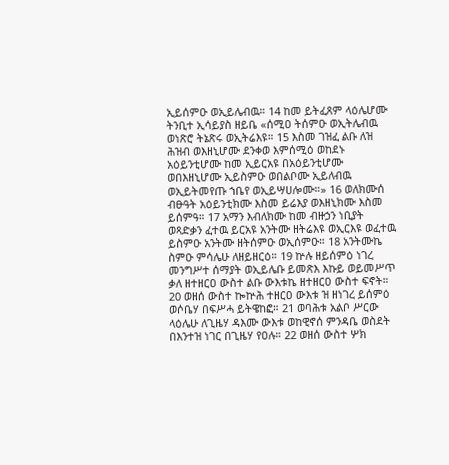ኢይሰምዑ ወኢይሌብዉ። 14 ከመ ይትፈጸም ላዕሌሆሙ ትንቢተ ኢሳይያስ ዘይቤ «ሰሚዐ ትሰምዑ ወኢትሌብዉ ወነጽሮ ትኔጽሩ ወኢትሬእዩ። 15 እስመ ገዝፈ ልቡ ለዝ ሕዝብ ወእዘኒሆሙ ደንቀወ እምሰሚዕ ወከደኑ አዕይንቲሆሙ ከመ ኢይርአዩ በአዕይንቲሆሙ ወበእዘኒሆሙ ኢይስምዑ ወበልቦሙ ኢይለብዉ ወኢይትመየጡ ኀቤየ ወኢይሣሀሎሙ።» 16 ወለክሙሰ ብፁዓት አዕይንቲክሙ እስመ ይሬእያ ወእዘኒክሙ እስመ ይሰምዓ። 17 አማን እብለክሙ ከመ ብዙኃን ነቢያት ወጻድቃን ፈተዉ ይርአዩ አንትሙ ዘትሬእዩ ወኢርእዩ ወፈተዉ ይስምዑ አንትሙ ዘትሰምዑ ወኢሰምዑ። 18 አንትሙኬ ስምዑ ምሳሌሁ ለዘይዘርዕ። 19 ኵሉ ዘይሰምዕ ነገረ መንግሥተ ሰማያት ወኢይሌቡ ይመጽእ እኩይ ወይመሥጥ ቃለ ዘተዘርዐ ውስተ ልቡ ውእቱኬ ዘተዘርዐ ውስተ ፍኖት። 20 ወዘሰ ውስተ ኰኵሕ ተዘርዐ ውእቱ ዝ ዘነገረ ይሰምዕ ወሶቤሃ በፍሥሓ ይትዌከፎ። 21 ወባሕቱ አልቦ ሥርው ላዕሌሁ ለጊዜሃ ዳእሙ ውእቱ ወከዊኖሰ ምንዳቤ ወስደት በእንተዝ ነገር በጊዜሃ የዐሉ። 22 ወዘሰ ውስተ ሦክ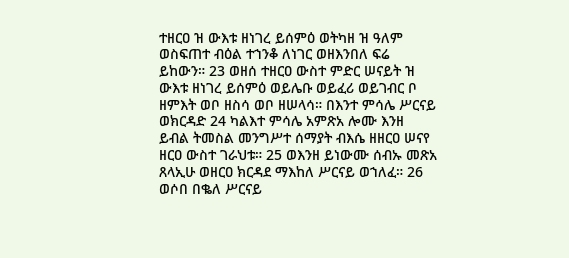ተዘርዐ ዝ ውእቱ ዘነገረ ይሰምዕ ወትካዘ ዝ ዓለም ወስፍጠተ ብዕል ተኀንቆ ለነገር ወዘእንበለ ፍሬ ይከውን። 23 ወዘሰ ተዘርዐ ውስተ ምድር ሠናይት ዝ ውእቱ ዘነገረ ይሰምዕ ወይሌቡ ወይፈሪ ወይገብር ቦ ዘምእት ወቦ ዘስሳ ወቦ ዘሠላሳ። በእንተ ምሳሌ ሥርናይ ወክርዳድ 24 ካልእተ ምሳሌ አምጽአ ሎሙ እንዘ ይብል ትመስል መንግሥተ ሰማያት ብእሴ ዘዘርዐ ሠናየ ዘርዐ ውስተ ገራህቱ። 25 ወእንዘ ይነውሙ ሰብኡ መጽአ ጸላኢሁ ወዘርዐ ክርዳደ ማእከለ ሥርናይ ወኀለፈ። 26 ወሶበ በቈለ ሥርናይ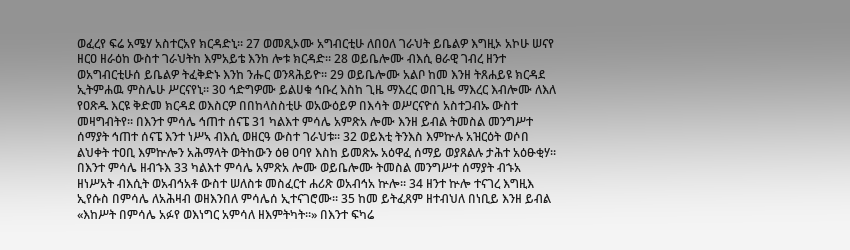ወፈረየ ፍሬ አሜሃ አስተርአየ ክርዳድኒ። 27 ወመጺኦሙ አግብርቲሁ ለበዐለ ገራህት ይቤልዎ እግዚኦ አኮሁ ሠናየ ዘርዐ ዘራዕከ ውስተ ገራህትከ እምአይቴ እንከ ሎቱ ክርዳድ። 28 ወይቤሎሙ ብእሲ ፀራዊ ገብረ ዘንተ ወአግብርቲሁሰ ይቤልዎ ትፈቅድኑ እንከ ንሑር ወንጻሕይዮ። 29 ወይቤሎሙ አልቦ ከመ እንዘ ትጸሐይዩ ክርዳደ ኢትምሐዉ ምስሌሁ ሥርናየኒ። 30 ኅድግዎሙ ይልሀቁ ኅቡረ እስከ ጊዜ ማእረር ወበጊዜ ማእረር እብሎሙ ለእለ የዐጽዱ እርዩ ቅድመ ክርዳደ ወእስርዎ በበከላስስቲሁ ወአውዕይዎ በእሳት ወሥርናዮሰ አስተጋብኡ ውስተ መዛግብትየ። በእንተ ምሳሌ ኅጠተ ሰናፔ 31 ካልእተ ምሳሌ አምጽአ ሎሙ እንዘ ይብል ትመስል መንግሥተ ሰማያት ኅጠተ ሰናፔ እንተ ነሥኣ ብእሲ ወዘርዓ ውስተ ገራህቱ። 32 ወይእቲ ትንእስ እምኵሉ አዝርዕት ወሶበ ልህቀት ተዐቢ እምኵሎን አሕማላት ወትከውን ዕፀ ዐባየ እስከ ይመጽኡ አዕዋፈ ሰማይ ወያጸልሉ ታሕተ አዕፁቂሃ። በእንተ ምሳሌ ዘብኁእ 33 ካልእተ ምሳሌ አምጽአ ሎሙ ወይቤሎሙ ትመስል መንግሥተ ሰማያት ብኁአ ዘነሥአት ብእሲት ወአብኅአቶ ውስተ ሠለስቱ መስፈርተ ሐሪጽ ወአብኅአ ኵሎ። 34 ዘንተ ኵሎ ተናገረ እግዚእ ኢየሱስ በምሳሌ ለአሕዛብ ወዘእንበለ ምሳሌሰ ኢተናገሮሙ። 35 ከመ ይትፈጸም ዘተብህለ በነቢይ እንዘ ይብል «እከሥት በምሳሌ አፉየ ወእነግር አምሳለ ዘእምትካት።» በእንተ ፍካሬ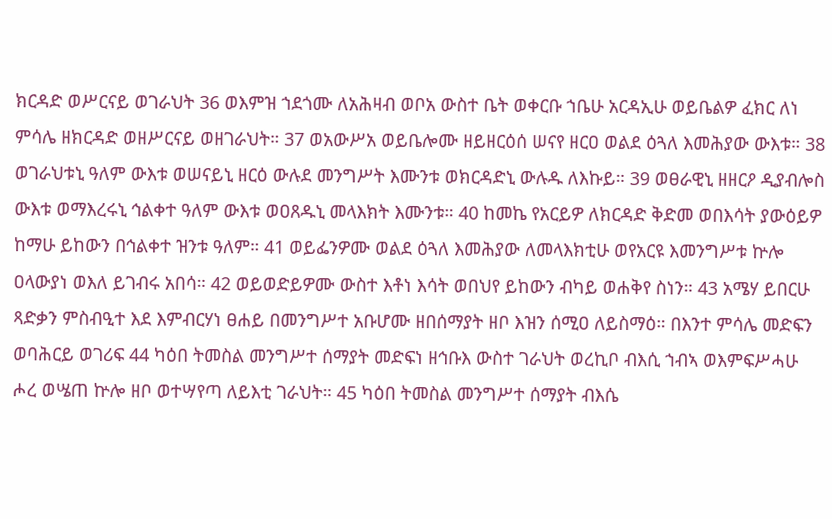ክርዳድ ወሥርናይ ወገራህት 36 ወእምዝ ኀደጎሙ ለአሕዛብ ወቦአ ውስተ ቤት ወቀርቡ ኀቤሁ አርዳኢሁ ወይቤልዎ ፈክር ለነ ምሳሌ ዘክርዳድ ወዘሥርናይ ወዘገራህት። 37 ወአውሥአ ወይቤሎሙ ዘይዘርዕሰ ሠናየ ዘርዐ ወልደ ዕጓለ እመሕያው ውእቱ። 38 ወገራህቱኒ ዓለም ውእቱ ወሠናይኒ ዘርዕ ውሉደ መንግሥት እሙንቱ ወክርዳድኒ ውሉዱ ለእኩይ። 39 ወፀራዊኒ ዘዘርዖ ዲያብሎስ ውእቱ ወማእረሩኒ ኅልቀተ ዓለም ውእቱ ወዐጸዱኒ መላእክት እሙንቱ። 40 ከመኬ የአርይዎ ለክርዳድ ቅድመ ወበእሳት ያውዕይዎ ከማሁ ይከውን በኅልቀተ ዝንቱ ዓለም። 41 ወይፌንዎሙ ወልደ ዕጓለ እመሕያው ለመላእክቲሁ ወየአርዩ እመንግሥቱ ኵሎ ዐላውያነ ወእለ ይገብሩ አበሳ። 42 ወይወድይዎሙ ውስተ እቶነ እሳት ወበህየ ይከውን ብካይ ወሐቅየ ስነን። 43 አሜሃ ይበርሁ ጻድቃን ምስብዒተ እደ እምብርሃነ ፀሐይ በመንግሥተ አቡሆሙ ዘበሰማያት ዘቦ እዝን ሰሚዐ ለይስማዕ። በእንተ ምሳሌ መድፍን ወባሕርይ ወገሪፍ 44 ካዕበ ትመስል መንግሥተ ሰማያት መድፍነ ዘኅቡእ ውስተ ገራህት ወረኪቦ ብእሲ ኀብኣ ወእምፍሥሓሁ ሖረ ወሤጠ ኵሎ ዘቦ ወተሣየጣ ለይእቲ ገራህት። 45 ካዕበ ትመስል መንግሥተ ሰማያት ብእሴ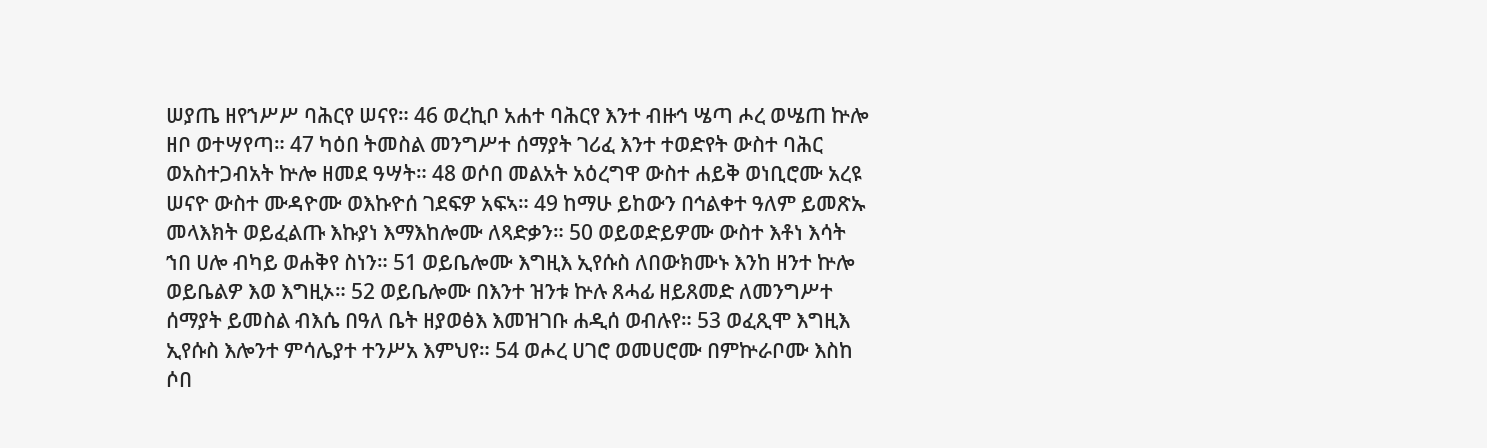ሠያጤ ዘየኀሥሥ ባሕርየ ሠናየ። 46 ወረኪቦ አሐተ ባሕርየ እንተ ብዙኅ ሤጣ ሖረ ወሤጠ ኵሎ ዘቦ ወተሣየጣ። 47 ካዕበ ትመስል መንግሥተ ሰማያት ገሪፈ እንተ ተወድየት ውስተ ባሕር ወአስተጋብአት ኵሎ ዘመደ ዓሣት። 48 ወሶበ መልአት አዕረግዋ ውስተ ሐይቅ ወነቢሮሙ አረዩ ሠናዮ ውስተ ሙዳዮሙ ወእኩዮሰ ገደፍዎ አፍኣ። 49 ከማሁ ይከውን በኅልቀተ ዓለም ይመጽኡ መላእክት ወይፈልጡ እኩያነ እማእከሎሙ ለጻድቃን። 50 ወይወድይዎሙ ውስተ እቶነ እሳት ኀበ ሀሎ ብካይ ወሐቅየ ስነን። 51 ወይቤሎሙ እግዚእ ኢየሱስ ለበውክሙኑ እንከ ዘንተ ኵሎ ወይቤልዎ እወ እግዚኦ። 52 ወይቤሎሙ በእንተ ዝንቱ ኵሉ ጸሓፊ ዘይጸመድ ለመንግሥተ ሰማያት ይመስል ብእሴ በዓለ ቤት ዘያወፅእ እመዝገቡ ሐዲሰ ወብሉየ። 53 ወፈጺሞ እግዚእ ኢየሱስ እሎንተ ምሳሌያተ ተንሥአ እምህየ። 54 ወሖረ ሀገሮ ወመሀሮሙ በምኵራቦሙ እስከ ሶበ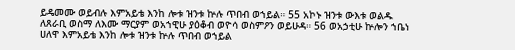ይዴመሙ ወይብሉ እምአይቴ እንከ ሎቱ ዝንቱ ኵሉ ጥበብ ወኀይል። 55 አኮኑ ዝንቱ ውእቱ ወልዱ ለጸራቢ ወስማ ለእሙ ማርያም ወአኀዊሁ ያዕቆብ ወዮሳ ወስምዖን ወይሁዳ። 56 ወአኃቲሁ ኵሎን ኀቤነ ሀለዋ እምአይቴ እንከ ሎቱ ዝንቱ ኵሉ ጥበብ ወኀይል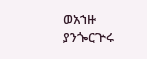ወአኀዙ ያንጐርጕሩ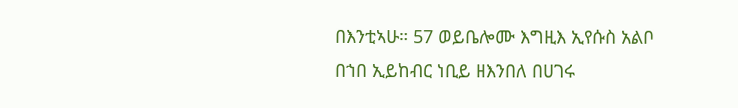በእንቲኣሁ። 57 ወይቤሎሙ እግዚእ ኢየሱስ አልቦ በኀበ ኢይከብር ነቢይ ዘእንበለ በሀገሩ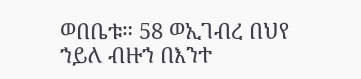ወበቤቱ። 58 ወኢገብረ በህየ ኀይለ ብዙኀ በእንተ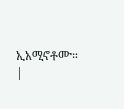ኢአሚኖቶሙ። |